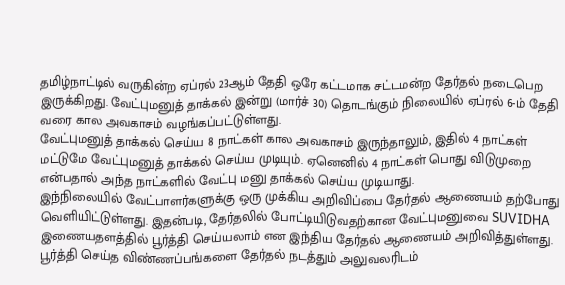தமிழ்நாட்டில் வருகின்ற ஏப்ரல் 23ஆம் தேதி ஒரே கட்டமாக சட்டமன்ற தேர்தல் நடைபெற இருக்கிறது. வேட்புமனுத் தாக்கல் இன்று (மார்ச் 30) தொடங்கும் நிலையில் ஏப்ரல் 6-ம் தேதி வரை கால அவகாசம் வழங்கப்பட்டுள்ளது.
வேட்புமனுத் தாக்கல் செய்ய 8 நாட்கள் கால அவகாசம் இருந்தாலும், இதில் 4 நாட்கள் மட்டுமே வேட்புமனுத் தாக்கல் செய்ய முடியும். ஏனெனில் 4 நாட்கள் பொது விடுமுறை என்பதால் அந்த நாட்களில் வேட்பு மனு தாக்கல் செய்ய முடியாது.
இந்நிலையில் வேட்பாளர்களுக்கு ஒரு முக்கிய அறிவிப்பை தேர்தல் ஆணையம் தற்போது வெளியிட்டுள்ளது. இதன்படி, தேர்தலில் போட்டியிடுவதற்கான வேட்புமனுவை SUVIDHA இணையதளத்தில் பூர்த்தி செய்யலாம் என இந்திய தேர்தல் ஆணையம் அறிவித்துள்ளது.
பூர்த்தி செய்த விண்ணப்பங்களை தேர்தல் நடத்தும் அலுவலரிடம்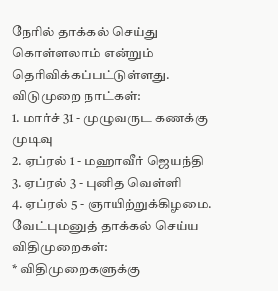நேரில் தாக்கல் செய்து கொள்ளலாம் என்றும் தெரிவிக்கப்பட்டுள்ளது.
விடுமுறை நாட்கள்:
1. மார்ச் 31 - முழுவருட கணக்கு முடிவு
2. ஏப்ரல் 1 - மஹாவீர் ஜெயந்தி
3. ஏப்ரல் 3 - புனித வெள்ளி
4. ஏப்ரல் 5 - ஞாயிற்றுக்கிழமை.
வேட்புமனுத் தாக்கல் செய்ய விதிமுறைகள்:
* விதிமுறைகளுக்கு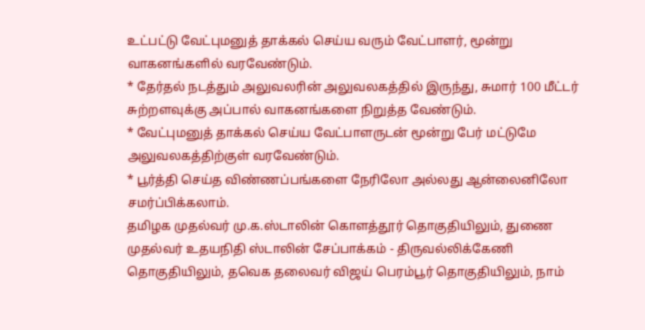உட்பட்டு வேட்புமனுத் தாக்கல் செய்ய வரும் வேட்பாளர், மூன்று வாகனங்களில் வரவேண்டும்.
* தேர்தல் நடத்தும் அலுவலரின் அலுவலகத்தில் இருந்து, சுமார் 100 மீட்டர் சுற்றளவுக்கு அப்பால் வாகனங்களை நிறுத்த வேண்டும்.
* வேட்புமனுத் தாக்கல் செய்ய வேட்பாளருடன் மூன்று பேர் மட்டுமே அலுவலகத்திற்குள் வரவேண்டும்.
* பூர்த்தி செய்த விண்ணப்பங்களை நேரிலோ அல்லது ஆன்லைனிலோ சமர்ப்பிக்கலாம்.
தமிழக முதல்வர் மு.க.ஸ்டாலின் கொளத்தூர் தொகுதியிலும், துணை முதல்வர் உதயநிதி ஸ்டாலின் சேப்பாக்கம் - திருவல்லிக்கேணி தொகுதியிலும், தவெக தலைவர் விஜய் பெரம்பூர் தொகுதியிலும், நாம்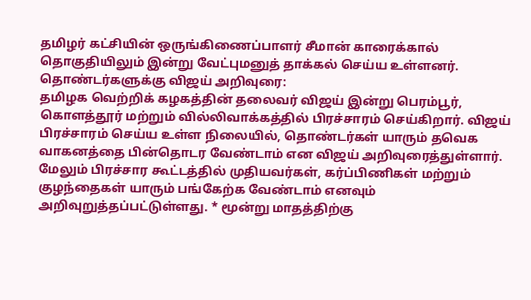தமிழர் கட்சியின் ஒருங்கிணைப்பாளர் சீமான் காரைக்கால் தொகுதியிலும் இன்று வேட்புமனுத் தாக்கல் செய்ய உள்ளனர்.
தொண்டர்களுக்கு விஜய் அறிவுரை:
தமிழக வெற்றிக் கழகத்தின் தலைவர் விஜய் இன்று பெரம்பூர், கொளத்தூர் மற்றும் வில்லிவாக்கத்தில் பிரச்சாரம் செய்கிறார். விஜய் பிரச்சாரம் செய்ய உள்ள நிலையில், தொண்டர்கள் யாரும் தவெக வாகனத்தை பின்தொடர வேண்டாம் என விஜய் அறிவுரைத்துள்ளார்.
மேலும் பிரச்சார கூட்டத்தில் முதியவர்கள், கர்ப்பிணிகள் மற்றும் குழந்தைகள் யாரும் பங்கேற்க வேண்டாம் எனவும் அறிவுறுத்தப்பட்டுள்ளது. * மூன்று மாதத்திற்கு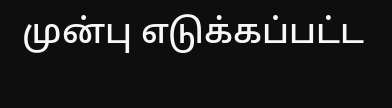முன்பு எடுக்கப்பட்ட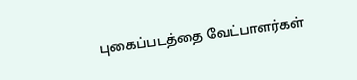புகைப்படத்தை வேட்பாளர்கள்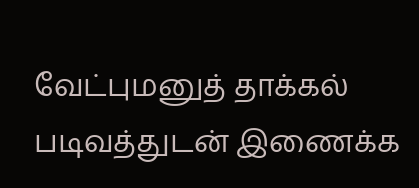வேட்புமனுத் தாக்கல் படிவத்துடன் இணைக்க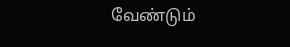வேண்டும்